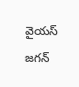వైయస్ జగన్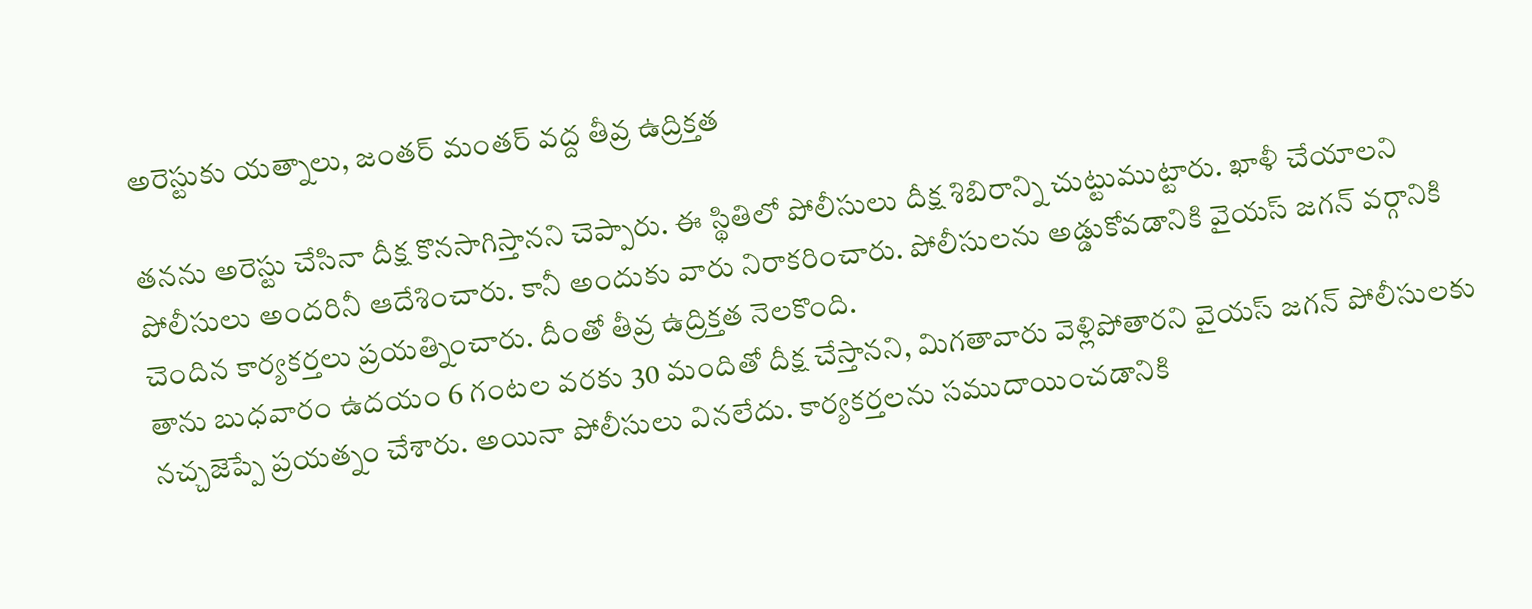అరెస్టుకు యత్నాలు, జంతర్ మంతర్ వద్ద తీవ్ర ఉద్రిక్తత

తనను అరెస్టు చేసినా దీక్ష కొనసాగిస్తానని చెప్పారు. ఈ స్థితిలో పోలీసులు దీక్ష శిబిరాన్ని చుట్టుముట్టారు. ఖాళీ చేయాలని పోలీసులు అందరినీ ఆదేశించారు. కానీ అందుకు వారు నిరాకరించారు. పోలీసులను అడ్డుకోవడానికి వైయస్ జగన్ వర్గానికి చెందిన కార్యకర్తలు ప్రయత్నించారు. దీంతో తీవ్ర ఉద్రిక్తత నెలకొంది.
తాను బుధవారం ఉదయం 6 గంటల వరకు 30 మందితో దీక్ష చేస్తానని, మిగతావారు వెళ్లిపోతారని వైయస్ జగన్ పోలీసులకు నచ్చజెప్పే ప్రయత్నం చేశారు. అయినా పోలీసులు వినలేదు. కార్యకర్తలను సముదాయించడానికి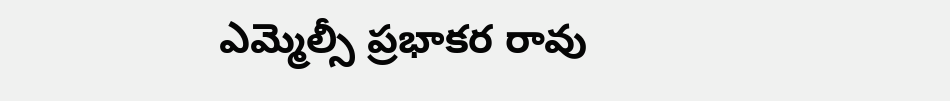ఎమ్మెల్సీ ప్రభాకర రావు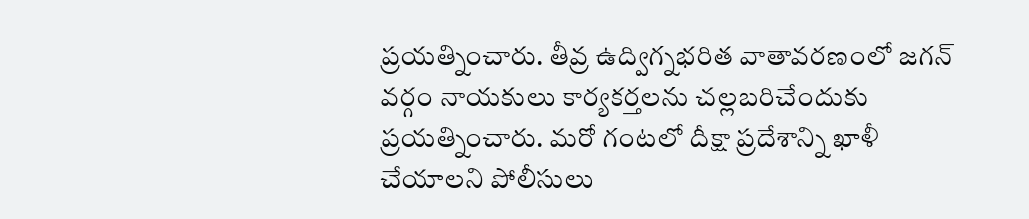ప్రయత్నించారు. తీవ్ర ఉద్విగ్నభరిత వాతావరణంలో జగన్ వర్గం నాయకులు కార్యకర్తలను చల్లబరిచేందుకు ప్రయత్నించారు. మరో గంటలో దీక్షా ప్రదేశాన్ని ఖాళీ చేయాలని పోలీసులు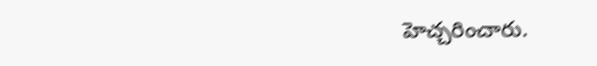హెచ్చరించారు.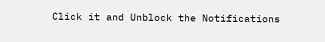Click it and Unblock the Notifications